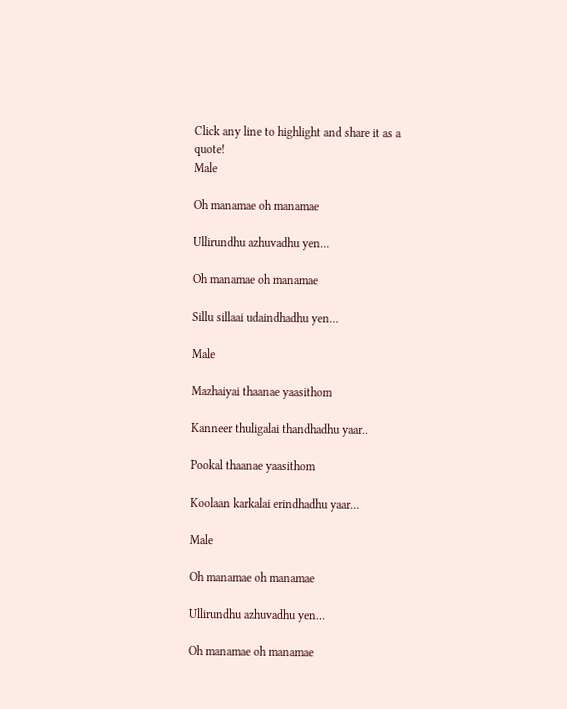Click any line to highlight and share it as a quote!
Male

Oh manamae oh manamae

Ullirundhu azhuvadhu yen…

Oh manamae oh manamae

Sillu sillaai udaindhadhu yen…

Male

Mazhaiyai thaanae yaasithom

Kanneer thuligalai thandhadhu yaar..

Pookal thaanae yaasithom

Koolaan karkalai erindhadhu yaar…

Male

Oh manamae oh manamae

Ullirundhu azhuvadhu yen…

Oh manamae oh manamae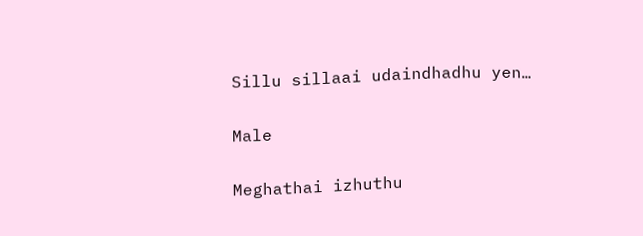Sillu sillaai udaindhadhu yen…

Male

Meghathai izhuthu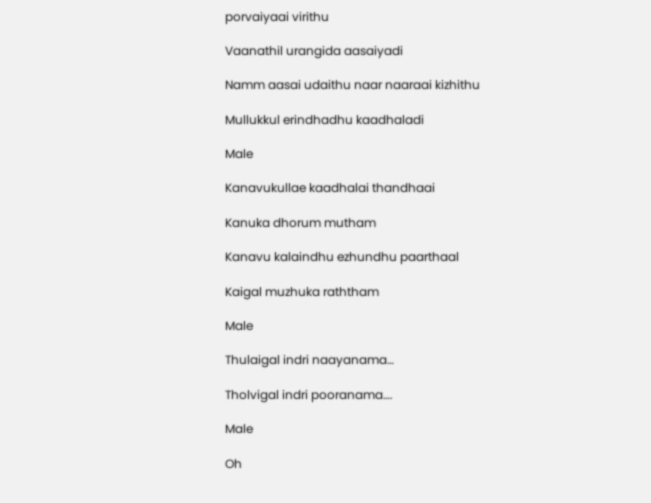porvaiyaai virithu

Vaanathil urangida aasaiyadi

Namm aasai udaithu naar naaraai kizhithu

Mullukkul erindhadhu kaadhaladi

Male

Kanavukullae kaadhalai thandhaai

Kanuka dhorum mutham

Kanavu kalaindhu ezhundhu paarthaal

Kaigal muzhuka raththam

Male

Thulaigal indri naayanama…

Tholvigal indri pooranama….

Male

Oh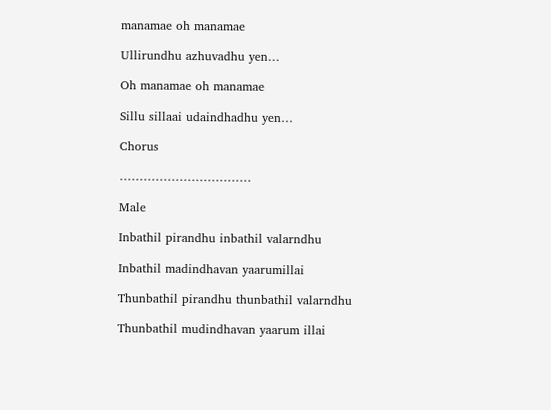manamae oh manamae

Ullirundhu azhuvadhu yen…

Oh manamae oh manamae

Sillu sillaai udaindhadhu yen…

Chorus

……………………………

Male

Inbathil pirandhu inbathil valarndhu

Inbathil madindhavan yaarumillai

Thunbathil pirandhu thunbathil valarndhu

Thunbathil mudindhavan yaarum illai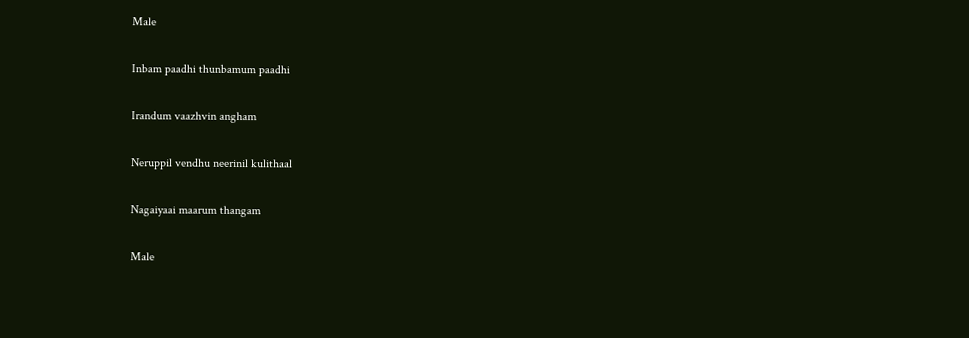Male

Inbam paadhi thunbamum paadhi

Irandum vaazhvin angham

Neruppil vendhu neerinil kulithaal

Nagaiyaai maarum thangam

Male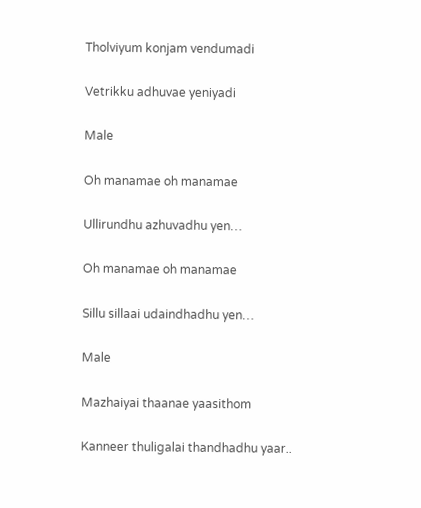Tholviyum konjam vendumadi

Vetrikku adhuvae yeniyadi

Male

Oh manamae oh manamae

Ullirundhu azhuvadhu yen…

Oh manamae oh manamae

Sillu sillaai udaindhadhu yen…

Male

Mazhaiyai thaanae yaasithom

Kanneer thuligalai thandhadhu yaar..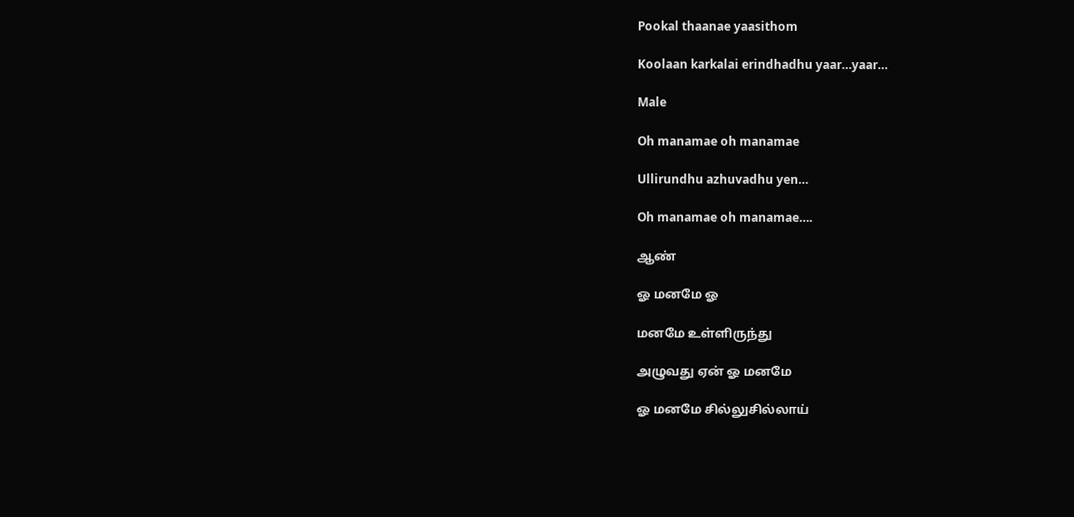Pookal thaanae yaasithom

Koolaan karkalai erindhadhu yaar…yaar…

Male

Oh manamae oh manamae

Ullirundhu azhuvadhu yen…

Oh manamae oh manamae….

ஆண்

ஓ மனமே ஓ

மனமே உள்ளிருந்து

அழுவது ஏன் ஓ மனமே

ஓ மனமே சில்லுசில்லாய்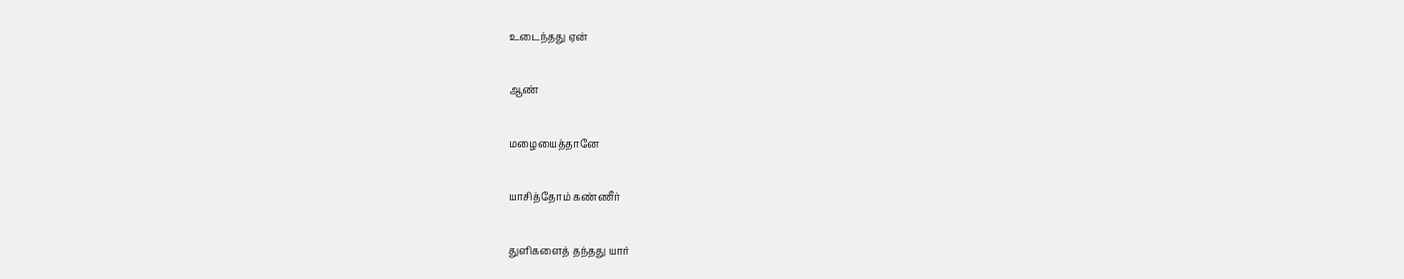உடைந்தது ஏன்

ஆண்

மழையைத்தானே

யாசித்தோம் கண்ணீர்

துளிகளைத் தந்தது யார்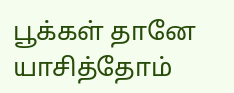பூக்கள் தானே யாசித்தோம்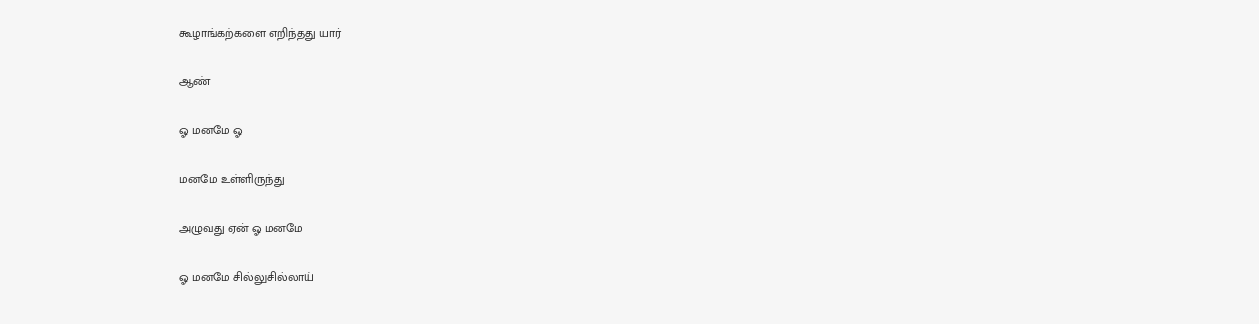கூழாங்கற்களை எறிந்தது யார்

ஆண்

ஓ மனமே ஓ

மனமே உள்ளிருந்து

அழுவது ஏன் ஓ மனமே

ஓ மனமே சில்லுசில்லாய்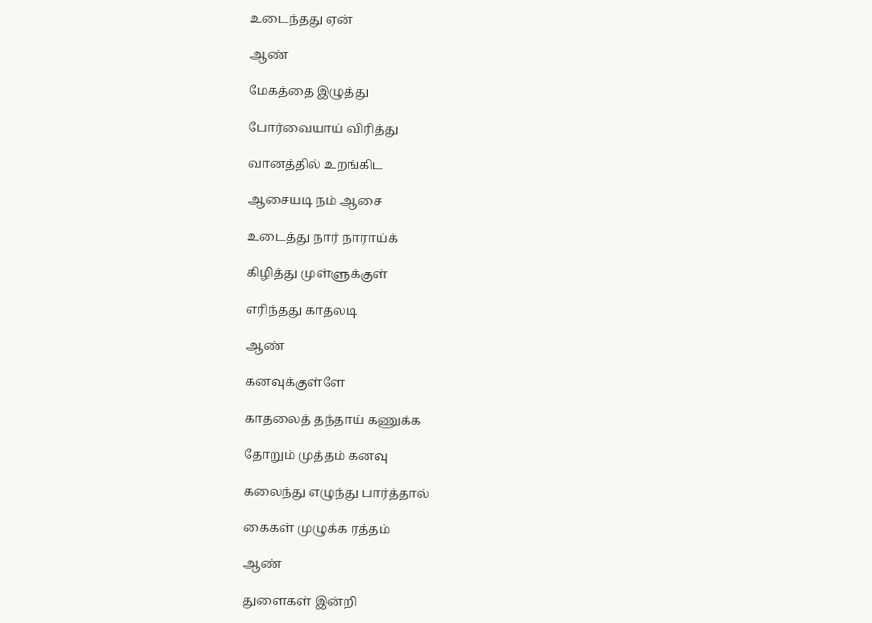உடைந்தது ஏன்

ஆண்

மேகத்தை இழுத்து

போர்வையாய் விரித்து

வானத்தில் உறங்கிட

ஆசையடி நம் ஆசை

உடைத்து நார் நாராய்க்

கிழித்து முள்ளுக்குள்

எரிந்தது காதலடி

ஆண்

கனவுக்குள்ளே

காதலைத் தந்தாய் கணுக்க

தோறும் முத்தம் கனவு

கலைந்து எழுந்து பார்த்தால்

கைகள் முழுக்க ரத்தம்

ஆண்

துளைகள் இன்றி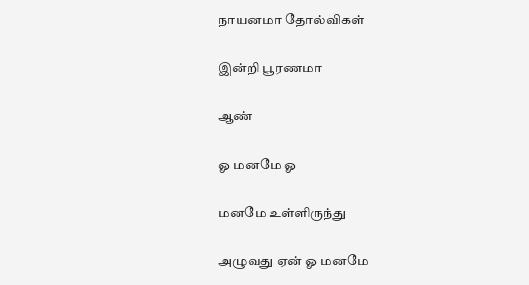நாயனமா தோல்விகள்

இன்றி பூரணமா

ஆண்

ஓ மனமே ஓ

மனமே உள்ளிருந்து

அழுவது ஏன் ஓ மனமே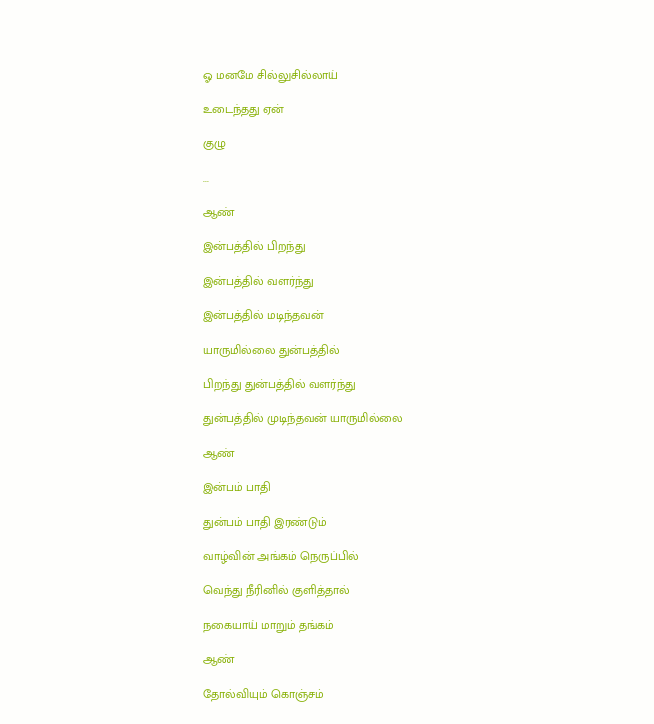ஓ மனமே சில்லுசில்லாய்

உடைந்தது ஏன்

குழு

...

ஆண்

இன்பத்தில் பிறந்து

இன்பத்தில் வளர்ந்து

இன்பத்தில் மடிந்தவன்

யாருமில்லை துன்பத்தில்

பிறந்து துன்பத்தில் வளர்ந்து

துன்பத்தில் முடிந்தவன் யாருமில்லை

ஆண்

இன்பம் பாதி

துன்பம் பாதி இரண்டும்

வாழ்வின் அங்கம் நெருப்பில்

வெந்து நீரினில் குளித்தால்

நகையாய் மாறும் தங்கம்

ஆண்

தோல்வியும் கொஞ்சம்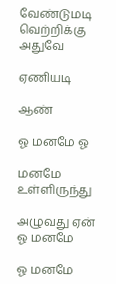வேண்டுமடி வெற்றிக்கு அதுவே

ஏணியடி

ஆண்

ஓ மனமே ஓ

மனமே உள்ளிருந்து

அழுவது ஏன் ஓ மனமே

ஓ மனமே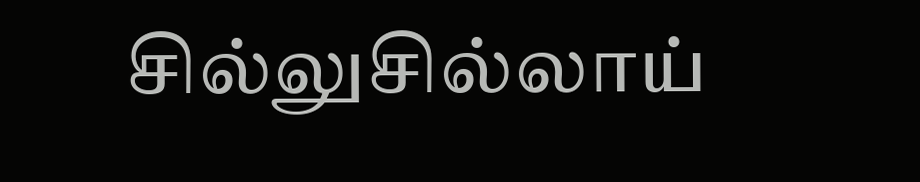சில்லுசில்லாய்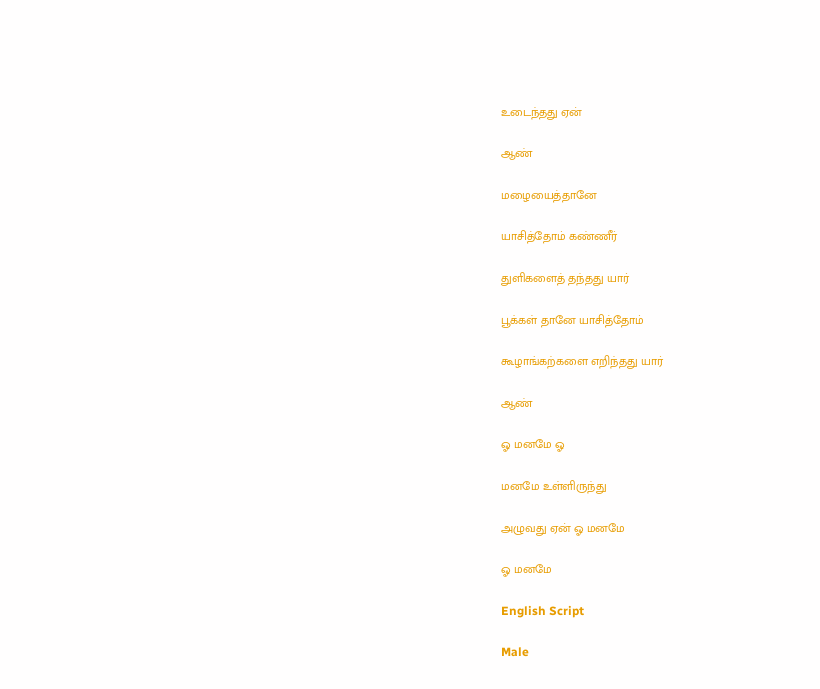உடைந்தது ஏன்

ஆண்

மழையைத்தானே

யாசித்தோம் கண்ணீர்

துளிகளைத் தந்தது யார்

பூக்கள் தானே யாசித்தோம்

கூழாங்கற்களை எறிந்தது யார்

ஆண்

ஓ மனமே ஓ

மனமே உள்ளிருந்து

அழுவது ஏன் ஓ மனமே

ஓ மனமே

English Script

Male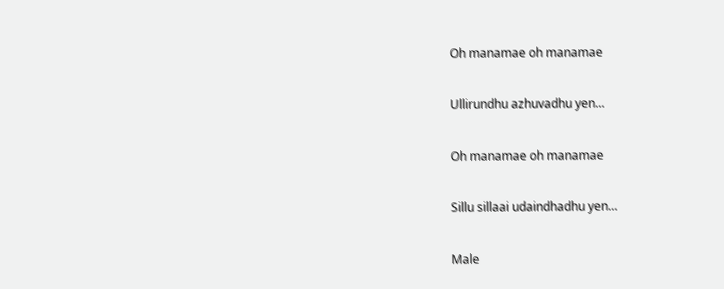Oh manamae oh manamae

Ullirundhu azhuvadhu yen…

Oh manamae oh manamae

Sillu sillaai udaindhadhu yen…

Male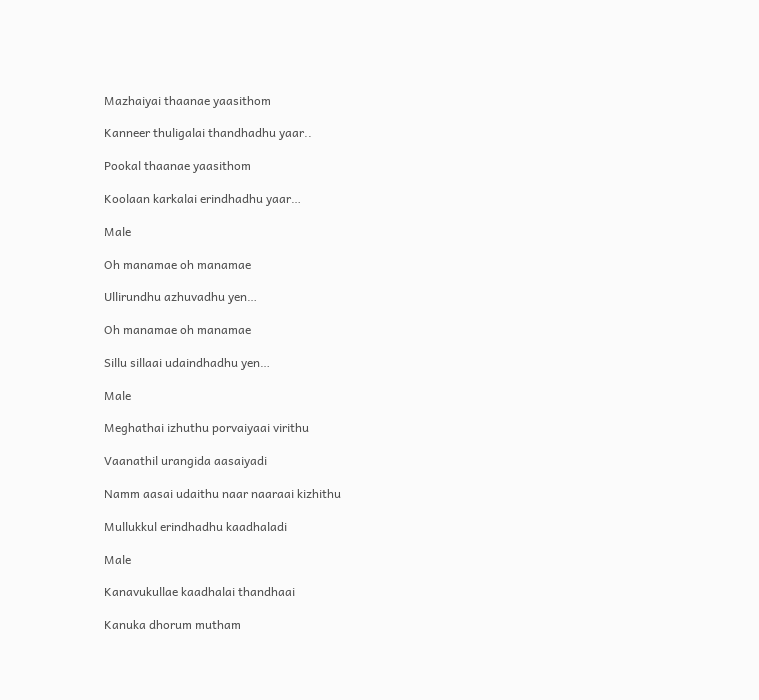Mazhaiyai thaanae yaasithom

Kanneer thuligalai thandhadhu yaar..

Pookal thaanae yaasithom

Koolaan karkalai erindhadhu yaar…

Male

Oh manamae oh manamae

Ullirundhu azhuvadhu yen…

Oh manamae oh manamae

Sillu sillaai udaindhadhu yen…

Male

Meghathai izhuthu porvaiyaai virithu

Vaanathil urangida aasaiyadi

Namm aasai udaithu naar naaraai kizhithu

Mullukkul erindhadhu kaadhaladi

Male

Kanavukullae kaadhalai thandhaai

Kanuka dhorum mutham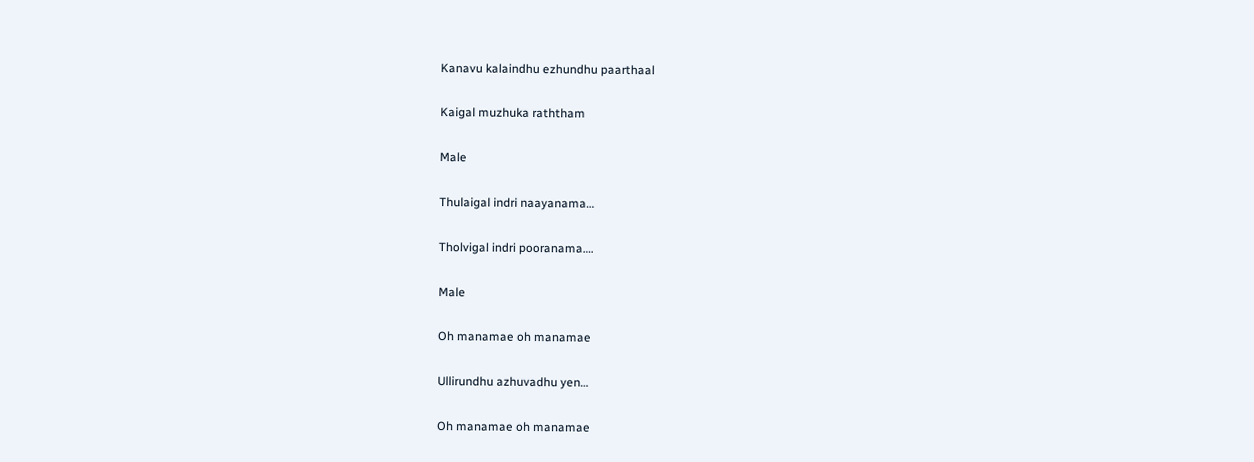Kanavu kalaindhu ezhundhu paarthaal

Kaigal muzhuka raththam

Male

Thulaigal indri naayanama…

Tholvigal indri pooranama….

Male

Oh manamae oh manamae

Ullirundhu azhuvadhu yen…

Oh manamae oh manamae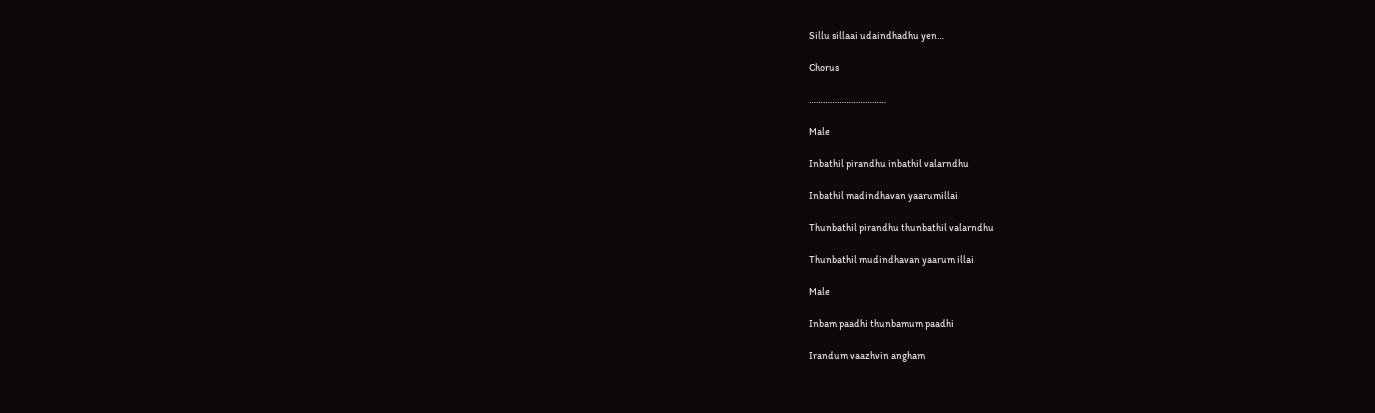Sillu sillaai udaindhadhu yen…

Chorus

……………………………

Male

Inbathil pirandhu inbathil valarndhu

Inbathil madindhavan yaarumillai

Thunbathil pirandhu thunbathil valarndhu

Thunbathil mudindhavan yaarum illai

Male

Inbam paadhi thunbamum paadhi

Irandum vaazhvin angham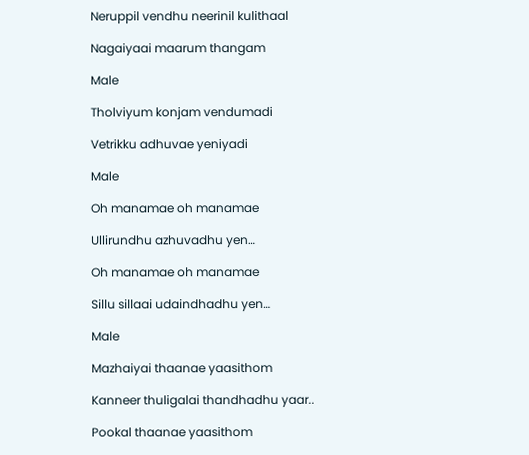Neruppil vendhu neerinil kulithaal

Nagaiyaai maarum thangam

Male

Tholviyum konjam vendumadi

Vetrikku adhuvae yeniyadi

Male

Oh manamae oh manamae

Ullirundhu azhuvadhu yen…

Oh manamae oh manamae

Sillu sillaai udaindhadhu yen…

Male

Mazhaiyai thaanae yaasithom

Kanneer thuligalai thandhadhu yaar..

Pookal thaanae yaasithom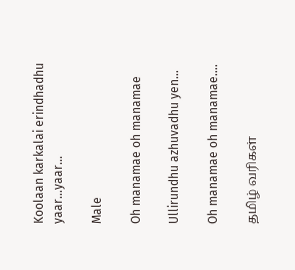Koolaan karkalai erindhadhu yaar…yaar…

Male

Oh manamae oh manamae

Ullirundhu azhuvadhu yen…

Oh manamae oh manamae….

தமிழ் வரிகள்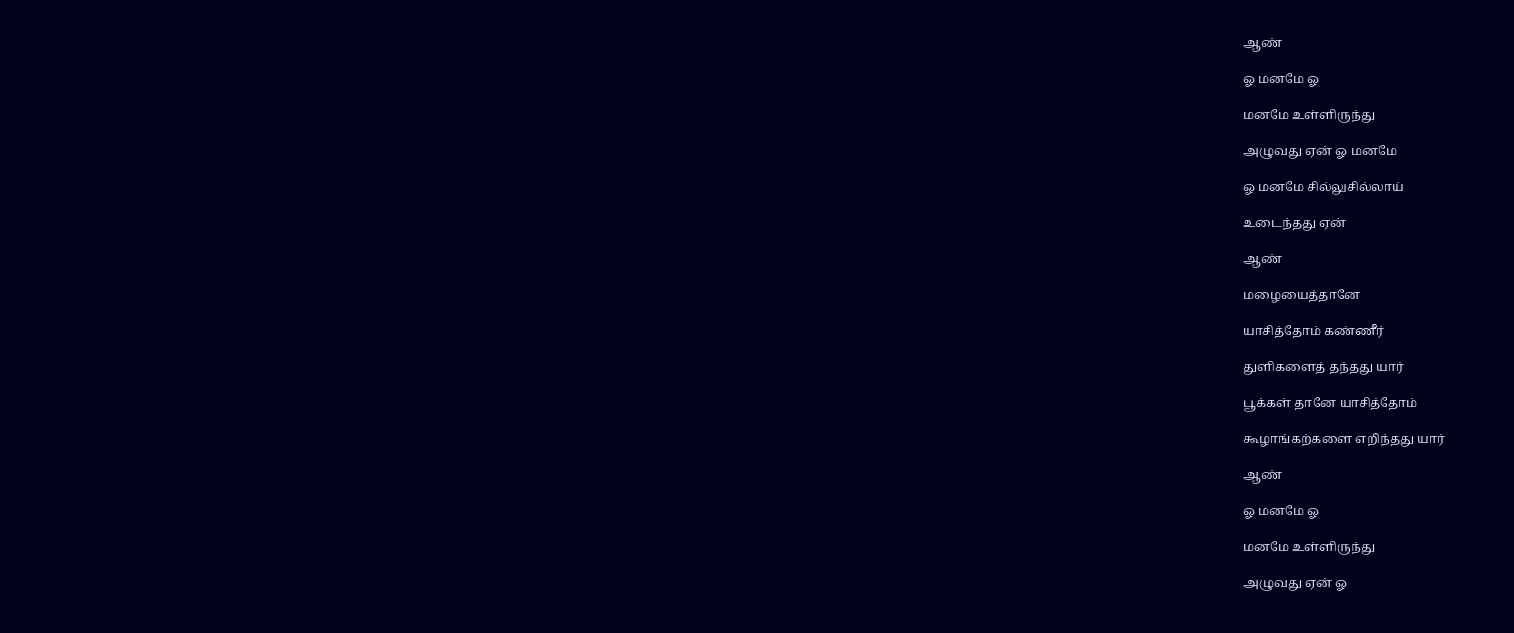ஆண்

ஓ மனமே ஓ

மனமே உள்ளிருந்து

அழுவது ஏன் ஓ மனமே

ஓ மனமே சில்லுசில்லாய்

உடைந்தது ஏன்

ஆண்

மழையைத்தானே

யாசித்தோம் கண்ணீர்

துளிகளைத் தந்தது யார்

பூக்கள் தானே யாசித்தோம்

கூழாங்கற்களை எறிந்தது யார்

ஆண்

ஓ மனமே ஓ

மனமே உள்ளிருந்து

அழுவது ஏன் ஓ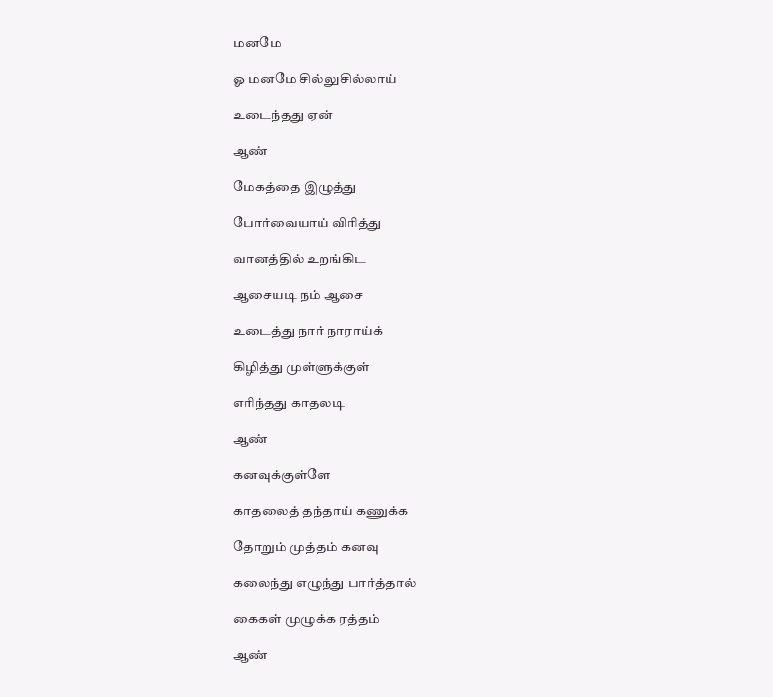மனமே

ஓ மனமே சில்லுசில்லாய்

உடைந்தது ஏன்

ஆண்

மேகத்தை இழுத்து

போர்வையாய் விரித்து

வானத்தில் உறங்கிட

ஆசையடி நம் ஆசை

உடைத்து நார் நாராய்க்

கிழித்து முள்ளுக்குள்

எரிந்தது காதலடி

ஆண்

கனவுக்குள்ளே

காதலைத் தந்தாய் கணுக்க

தோறும் முத்தம் கனவு

கலைந்து எழுந்து பார்த்தால்

கைகள் முழுக்க ரத்தம்

ஆண்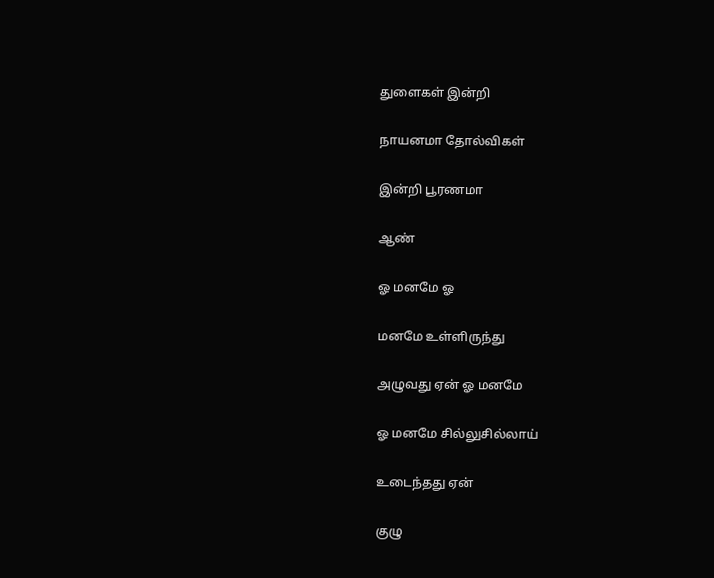துளைகள் இன்றி

நாயனமா தோல்விகள்

இன்றி பூரணமா

ஆண்

ஓ மனமே ஓ

மனமே உள்ளிருந்து

அழுவது ஏன் ஓ மனமே

ஓ மனமே சில்லுசில்லாய்

உடைந்தது ஏன்

குழு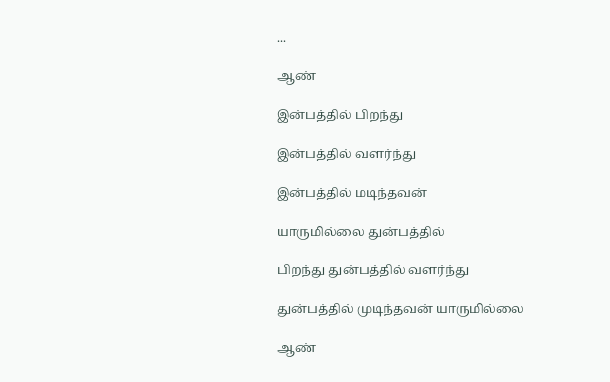...

ஆண்

இன்பத்தில் பிறந்து

இன்பத்தில் வளர்ந்து

இன்பத்தில் மடிந்தவன்

யாருமில்லை துன்பத்தில்

பிறந்து துன்பத்தில் வளர்ந்து

துன்பத்தில் முடிந்தவன் யாருமில்லை

ஆண்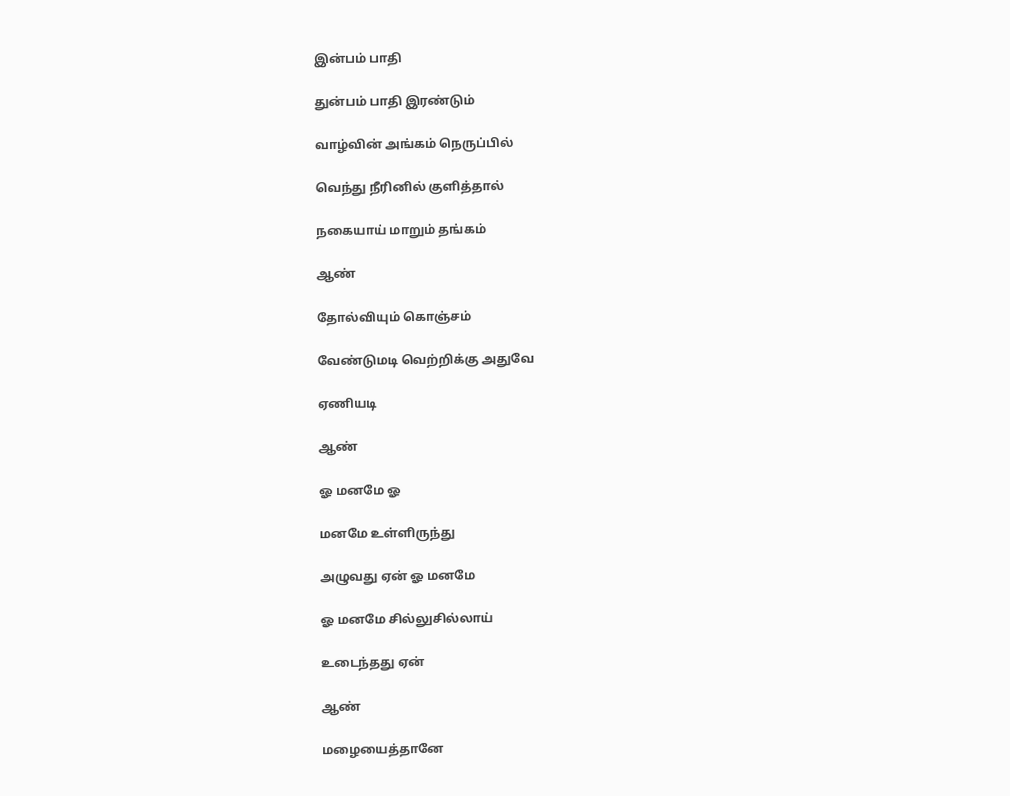இன்பம் பாதி

துன்பம் பாதி இரண்டும்

வாழ்வின் அங்கம் நெருப்பில்

வெந்து நீரினில் குளித்தால்

நகையாய் மாறும் தங்கம்

ஆண்

தோல்வியும் கொஞ்சம்

வேண்டுமடி வெற்றிக்கு அதுவே

ஏணியடி

ஆண்

ஓ மனமே ஓ

மனமே உள்ளிருந்து

அழுவது ஏன் ஓ மனமே

ஓ மனமே சில்லுசில்லாய்

உடைந்தது ஏன்

ஆண்

மழையைத்தானே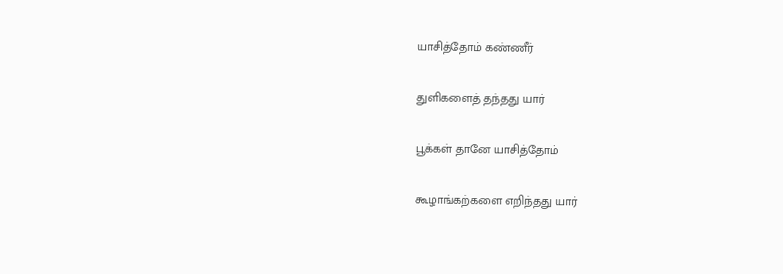யாசித்தோம் கண்ணீர்

துளிகளைத் தந்தது யார்

பூக்கள் தானே யாசித்தோம்

கூழாங்கற்களை எறிந்தது யார்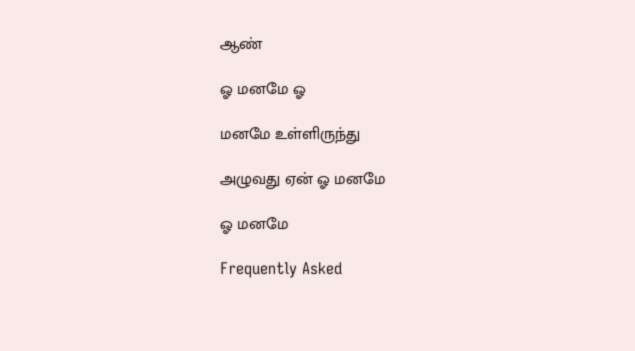ஆண்

ஓ மனமே ஓ

மனமே உள்ளிருந்து

அழுவது ஏன் ஓ மனமே

ஓ மனமே

Frequently Asked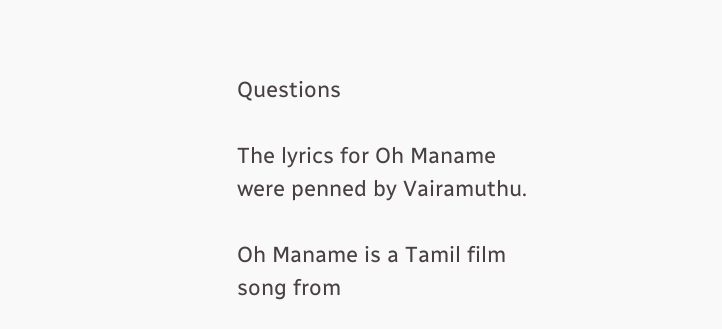Questions

The lyrics for Oh Maname were penned by Vairamuthu.

Oh Maname is a Tamil film song from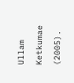Ullam Ketkumae (2005).